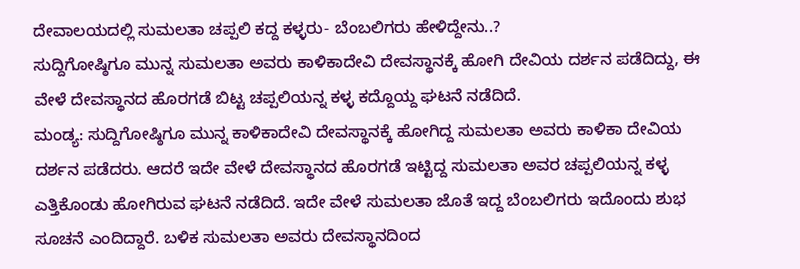ದೇವಾಲಯದಲ್ಲಿ ಸುಮಲತಾ ಚಪ್ಪಲಿ ಕದ್ದ ಕಳ್ಳರು- ಬೆಂಬಲಿಗರು ಹೇಳಿದ್ದೇನು..?
ಸುದ್ದಿಗೋಷ್ಠಿಗೂ ಮುನ್ನ ಸುಮಲತಾ ಅವರು ಕಾಳಿಕಾದೇವಿ ದೇವಸ್ಥಾನಕ್ಕೆ ಹೋಗಿ ದೇವಿಯ ದರ್ಶನ ಪಡೆದಿದ್ದು, ಈ ವೇಳೆ ದೇವಸ್ಥಾನದ ಹೊರಗಡೆ ಬಿಟ್ಟ ಚಪ್ಪಲಿಯನ್ನ ಕಳ್ಳ ಕದ್ದೊಯ್ದ ಘಟನೆ ನಡೆದಿದೆ.
ಮಂಡ್ಯ: ಸುದ್ದಿಗೋಷ್ಠಿಗೂ ಮುನ್ನ ಕಾಳಿಕಾದೇವಿ ದೇವಸ್ಥಾನಕ್ಕೆ ಹೋಗಿದ್ದ ಸುಮಲತಾ ಅವರು ಕಾಳಿಕಾ ದೇವಿಯ ದರ್ಶನ ಪಡೆದರು. ಆದರೆ ಇದೇ ವೇಳೆ ದೇವಸ್ಥಾನದ ಹೊರಗಡೆ ಇಟ್ಟಿದ್ದ ಸುಮಲತಾ ಅವರ ಚಪ್ಪಲಿಯನ್ನ ಕಳ್ಳ ಎತ್ತಿಕೊಂಡು ಹೋಗಿರುವ ಘಟನೆ ನಡೆದಿದೆ. ಇದೇ ವೇಳೆ ಸುಮಲತಾ ಜೊತೆ ಇದ್ದ ಬೆಂಬಲಿಗರು ಇದೊಂದು ಶುಭ ಸೂಚನೆ ಎಂದಿದ್ದಾರೆ. ಬಳಿಕ ಸುಮಲತಾ ಅವರು ದೇವಸ್ಥಾನದಿಂದ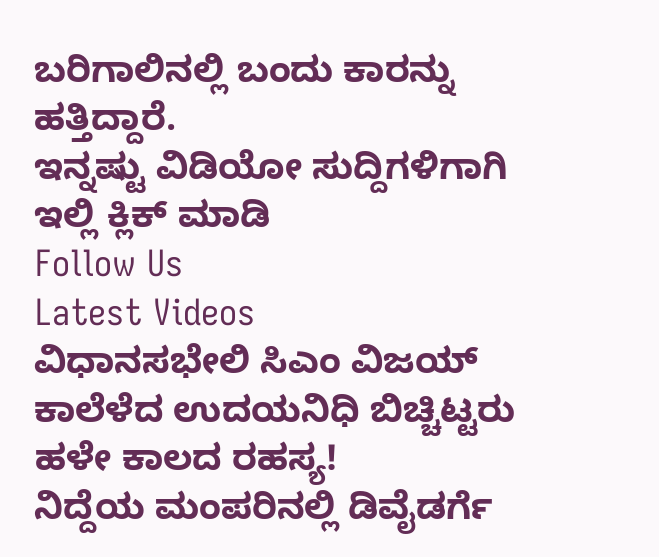ಬರಿಗಾಲಿನಲ್ಲಿ ಬಂದು ಕಾರನ್ನು ಹತ್ತಿದ್ದಾರೆ.
ಇನ್ನಷ್ಟು ವಿಡಿಯೋ ಸುದ್ದಿಗಳಿಗಾಗಿ ಇಲ್ಲಿ ಕ್ಲಿಕ್ ಮಾಡಿ
Follow Us
Latest Videos
ವಿಧಾನಸಭೇಲಿ ಸಿಎಂ ವಿಜಯ್ ಕಾಲೆಳೆದ ಉದಯನಿಧಿ ಬಿಚ್ಚಿಟ್ಟರು ಹಳೇ ಕಾಲದ ರಹಸ್ಯ!
ನಿದ್ದೆಯ ಮಂಪರಿನಲ್ಲಿ ಡಿವೈಡರ್ಗೆ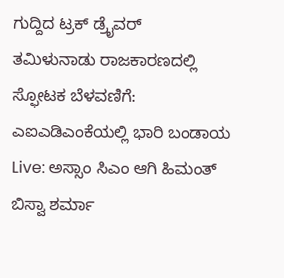ಗುದ್ದಿದ ಟ್ರಕ್ ಡ್ರೈವರ್
ತಮಿಳುನಾಡು ರಾಜಕಾರಣದಲ್ಲಿ ಸ್ಫೋಟಕ ಬೆಳವಣಿಗೆ: ಎಐಎಡಿಎಂಕೆಯಲ್ಲಿ ಭಾರಿ ಬಂಡಾಯ
Live: ಅಸ್ಸಾಂ ಸಿಎಂ ಆಗಿ ಹಿಮಂತ್ ಬಿಸ್ವಾ ಶರ್ಮಾ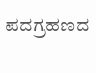ಪದಗ್ರಹಣದ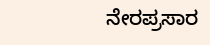ನೇರಪ್ರಸಾರ